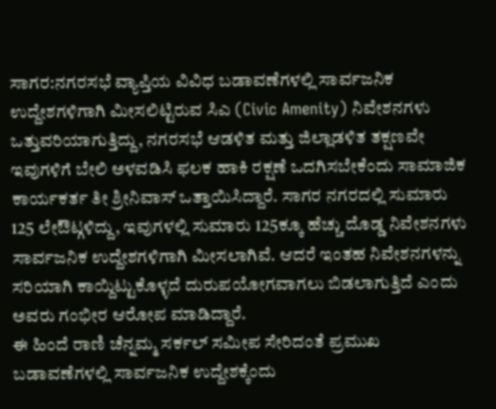ಸಾಗರ:ನಗರಸಭೆ ವ್ಯಾಪ್ತಿಯ ವಿವಿಧ ಬಡಾವಣೆಗಳಲ್ಲಿ ಸಾರ್ವಜನಿಕ ಉದ್ದೇಶಗಳಿಗಾಗಿ ಮೀಸಲಿಟ್ಟಿರುವ ಸಿಎ (Civic Amenity) ನಿವೇಶನಗಳು ಒತ್ತುವರಿಯಾಗುತ್ತಿದ್ದು, ನಗರಸಭೆ ಆಡಳಿತ ಮತ್ತು ಜಿಲ್ಲಾಡಳಿತ ತಕ್ಷಣವೇ ಇವುಗಳಿಗೆ ಬೇಲಿ ಅಳವಡಿಸಿ ಫಲಕ ಹಾಕಿ ರಕ್ಷಣೆ ಒದಗಿಸಬೇಕೆಂದು ಸಾಮಾಜಿಕ ಕಾರ್ಯಕರ್ತ ತೀ ಶ್ರೀನಿವಾಸ್ ಒತ್ತಾಯಿಸಿದ್ದಾರೆ. ಸಾಗರ ನಗರದಲ್ಲಿ ಸುಮಾರು 125 ಲೇಔಟ್ಗಳಿದ್ದು, ಇವುಗಳಲ್ಲಿ ಸುಮಾರು 125ಕ್ಕೂ ಹೆಚ್ಚು ದೊಡ್ಡ ನಿವೇಶನಗಳು ಸಾರ್ವಜನಿಕ ಉದ್ದೇಶಗಳಿಗಾಗಿ ಮೀಸಲಾಗಿವೆ. ಆದರೆ ಇಂತಹ ನಿವೇಶನಗಳನ್ನು ಸರಿಯಾಗಿ ಕಾಯ್ದಿಟ್ಟುಕೊಳ್ಳದೆ ದುರುಪಯೋಗವಾಗಲು ಬಿಡಲಾಗುತ್ತಿದೆ ಎಂದು ಅವರು ಗಂಭೀರ ಆರೋಪ ಮಾಡಿದ್ದಾರೆ.
ಈ ಹಿಂದೆ ರಾಣಿ ಚೆನ್ನಮ್ಮ ಸರ್ಕಲ್ ಸಮೀಪ ಸೇರಿದಂತೆ ಪ್ರಮುಖ ಬಡಾವಣೆಗಳಲ್ಲಿ ಸಾರ್ವಜನಿಕ ಉದ್ದೇಶಕ್ಕೆಂದು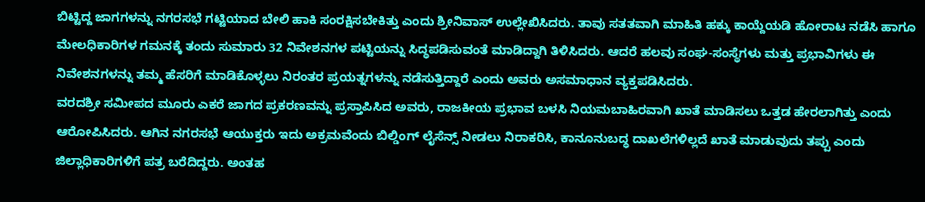ಬಿಟ್ಟಿದ್ದ ಜಾಗಗಳನ್ನು ನಗರಸಭೆ ಗಟ್ಟಿಯಾದ ಬೇಲಿ ಹಾಕಿ ಸಂರಕ್ಷಿಸಬೇಕಿತ್ತು ಎಂದು ಶ್ರೀನಿವಾಸ್ ಉಲ್ಲೇಖಿಸಿದರು. ತಾವು ಸತತವಾಗಿ ಮಾಹಿತಿ ಹಕ್ಕು ಕಾಯ್ದೆಯಡಿ ಹೋರಾಟ ನಡೆಸಿ ಹಾಗೂ ಮೇಲಧಿಕಾರಿಗಳ ಗಮನಕ್ಕೆ ತಂದು ಸುಮಾರು 32 ನಿವೇಶನಗಳ ಪಟ್ಟಿಯನ್ನು ಸಿದ್ಧಪಡಿಸುವಂತೆ ಮಾಡಿದ್ದಾಗಿ ತಿಳಿಸಿದರು. ಆದರೆ ಹಲವು ಸಂಘ-ಸಂಸ್ಥೆಗಳು ಮತ್ತು ಪ್ರಭಾವಿಗಳು ಈ ನಿವೇಶನಗಳನ್ನು ತಮ್ಮ ಹೆಸರಿಗೆ ಮಾಡಿಕೊಳ್ಳಲು ನಿರಂತರ ಪ್ರಯತ್ನಗಳನ್ನು ನಡೆಸುತ್ತಿದ್ದಾರೆ ಎಂದು ಅವರು ಅಸಮಾಧಾನ ವ್ಯಕ್ತಪಡಿಸಿದರು.
ವರದಶ್ರೀ ಸಮೀಪದ ಮೂರು ಎಕರೆ ಜಾಗದ ಪ್ರಕರಣವನ್ನು ಪ್ರಸ್ತಾಪಿಸಿದ ಅವರು, ರಾಜಕೀಯ ಪ್ರಭಾವ ಬಳಸಿ ನಿಯಮಬಾಹಿರವಾಗಿ ಖಾತೆ ಮಾಡಿಸಲು ಒತ್ತಡ ಹೇರಲಾಗಿತ್ತು ಎಂದು ಆರೋಪಿಸಿದರು. ಆಗಿನ ನಗರಸಭೆ ಆಯುಕ್ತರು ಇದು ಅಕ್ರಮವೆಂದು ಬಿಲ್ಡಿಂಗ್ ಲೈಸೆನ್ಸ್ ನೀಡಲು ನಿರಾಕರಿಸಿ, ಕಾನೂನುಬದ್ಧ ದಾಖಲೆಗಳಿಲ್ಲದೆ ಖಾತೆ ಮಾಡುವುದು ತಪ್ಪು ಎಂದು ಜಿಲ್ಲಾಧಿಕಾರಿಗಳಿಗೆ ಪತ್ರ ಬರೆದಿದ್ದರು. ಅಂತಹ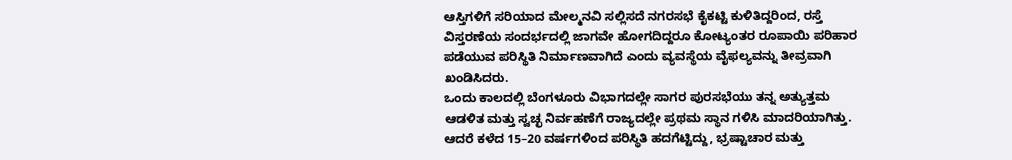ಆಸ್ತಿಗಳಿಗೆ ಸರಿಯಾದ ಮೇಲ್ಮನವಿ ಸಲ್ಲಿಸದೆ ನಗರಸಭೆ ಕೈಕಟ್ಟಿ ಕುಳಿತಿದ್ದರಿಂದ, ರಸ್ತೆ ವಿಸ್ತರಣೆಯ ಸಂದರ್ಭದಲ್ಲಿ ಜಾಗವೇ ಹೋಗದಿದ್ದರೂ ಕೋಟ್ಯಂತರ ರೂಪಾಯಿ ಪರಿಹಾರ ಪಡೆಯುವ ಪರಿಸ್ಥಿತಿ ನಿರ್ಮಾಣವಾಗಿದೆ ಎಂದು ವ್ಯವಸ್ಥೆಯ ವೈಫಲ್ಯವನ್ನು ತೀವ್ರವಾಗಿ ಖಂಡಿಸಿದರು.
ಒಂದು ಕಾಲದಲ್ಲಿ ಬೆಂಗಳೂರು ವಿಭಾಗದಲ್ಲೇ ಸಾಗರ ಪುರಸಭೆಯು ತನ್ನ ಅತ್ಯುತ್ತಮ ಆಡಳಿತ ಮತ್ತು ಸ್ವಚ್ಛ ನಿರ್ವಹಣೆಗೆ ರಾಜ್ಯದಲ್ಲೇ ಪ್ರಥಮ ಸ್ಥಾನ ಗಳಿಸಿ ಮಾದರಿಯಾಗಿತ್ತು. ಆದರೆ ಕಳೆದ 15–20 ವರ್ಷಗಳಿಂದ ಪರಿಸ್ಥಿತಿ ಹದಗೆಟ್ಟಿದ್ದು, ಭ್ರಷ್ಟಾಚಾರ ಮತ್ತು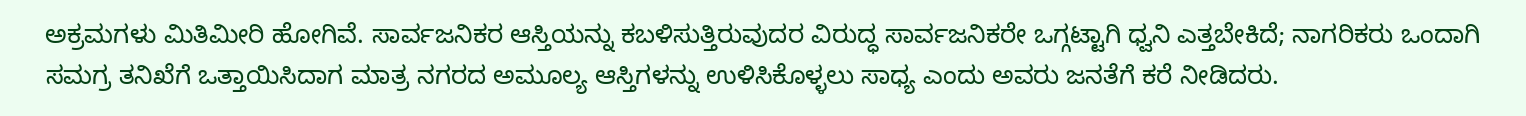ಅಕ್ರಮಗಳು ಮಿತಿಮೀರಿ ಹೋಗಿವೆ. ಸಾರ್ವಜನಿಕರ ಆಸ್ತಿಯನ್ನು ಕಬಳಿಸುತ್ತಿರುವುದರ ವಿರುದ್ಧ ಸಾರ್ವಜನಿಕರೇ ಒಗ್ಗಟ್ಟಾಗಿ ಧ್ವನಿ ಎತ್ತಬೇಕಿದೆ; ನಾಗರಿಕರು ಒಂದಾಗಿ ಸಮಗ್ರ ತನಿಖೆಗೆ ಒತ್ತಾಯಿಸಿದಾಗ ಮಾತ್ರ ನಗರದ ಅಮೂಲ್ಯ ಆಸ್ತಿಗಳನ್ನು ಉಳಿಸಿಕೊಳ್ಳಲು ಸಾಧ್ಯ ಎಂದು ಅವರು ಜನತೆಗೆ ಕರೆ ನೀಡಿದರು.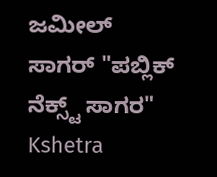ಜಮೀಲ್ ಸಾಗರ್ "ಪಬ್ಲಿಕ್ ನೆಕ್ಸ್ಟ್ ಸಾಗರ"
Kshetra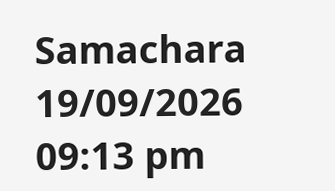Samachara
19/09/2026 09:13 pm